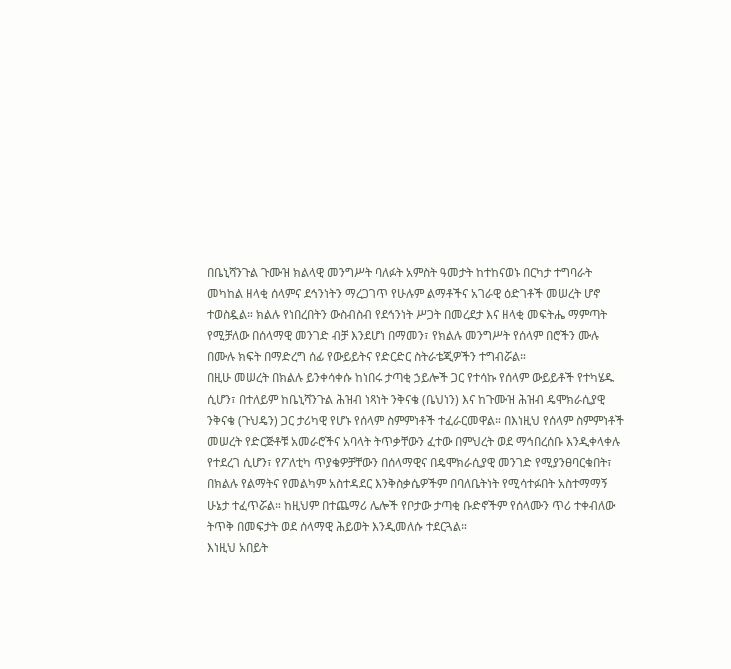በቤኒሻንጉል ጉሙዝ ክልላዊ መንግሥት ባለፉት አምስት ዓመታት ከተከናወኑ በርካታ ተግባራት መካከል ዘላቂ ሰላምና ደኅንነትን ማረጋገጥ የሁሉም ልማቶችና አገራዊ ዕድገቶች መሠረት ሆኖ ተወስዷል። ክልሉ የነበረበትን ውስብስብ የደኅንነት ሥጋት በመረደታ እና ዘላቂ መፍትሔ ማምጣት የሚቻለው በሰላማዊ መንገድ ብቻ እንደሆነ በማመን፣ የክልሉ መንግሥት የሰላም በሮችን ሙሉ በሙሉ ክፍት በማድረግ ሰፊ የውይይትና የድርድር ስትራቴጂዎችን ተግብሯል።
በዚሁ መሠረት በክልሉ ይንቀሳቀሱ ከነበሩ ታጣቂ ኃይሎች ጋር የተሳኩ የሰላም ውይይቶች የተካሄዱ ሲሆን፣ በተለይም ከቤኒሻንጉል ሕዝብ ነጻነት ንቅናቄ (ቤህነን) እና ከጉሙዝ ሕዝብ ዴሞክራሲያዊ ንቅናቄ (ጉህዴን) ጋር ታሪካዊ የሆኑ የሰላም ስምምነቶች ተፈራርመዋል። በእነዚህ የሰላም ስምምነቶች መሠረት የድርጅቶቹ አመራሮችና አባላት ትጥቃቸውን ፈተው በምህረት ወደ ማኅበረሰቡ እንዲቀላቀሉ የተደረገ ሲሆን፣ የፖለቲካ ጥያቄዎቻቸውን በሰላማዊና በዴሞክራሲያዊ መንገድ የሚያንፀባርቁበት፣ በክልሉ የልማትና የመልካም አስተዳደር እንቅስቃሴዎችም በባለቤትነት የሚሳተፉበት አስተማማኝ ሁኔታ ተፈጥሯል። ከዚህም በተጨማሪ ሌሎች የቦታው ታጣቂ ቡድኖችም የሰላሙን ጥሪ ተቀብለው ትጥቅ በመፍታት ወደ ሰላማዊ ሕይወት እንዲመለሱ ተደርጓል።
እነዚህ አበይት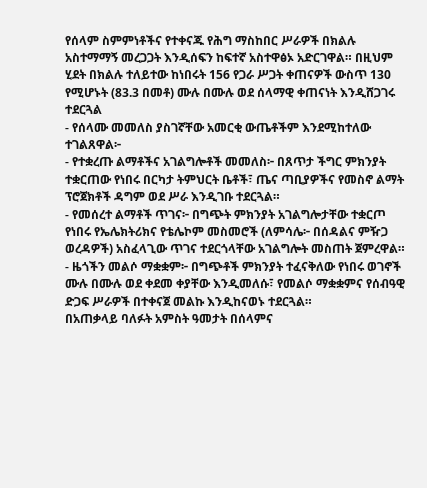የሰላም ስምምነቶችና የተቀናጁ የሕግ ማስከበር ሥራዎች በክልሉ አስተማማኝ መረጋጋት እንዲሰፍን ከፍተኛ አስተዋፅኦ አድርገዋል። በዚህም ሂደት በክልሉ ተለይተው ከነበሩት 156 የጋራ ሥጋት ቀጠናዎች ውስጥ 130 የሚሆኑት (83.3 በመቶ) ሙሉ በሙሉ ወደ ሰላማዊ ቀጠናነት እንዲሸጋገሩ ተደርጓል
- የሰላሙ መመለስ ያስገኛቸው አመርቂ ውጤቶችም እንደሚከተለው ተገልጸዋል፦
- የተቋረጡ ልማቶችና አገልግሎቶች መመለስ፦ በጸጥታ ችግር ምክንያት ተቋርጠው የነበሩ በርካታ ትምህርት ቤቶች፣ ጤና ጣቢያዎችና የመስኖ ልማት ፕሮጀክቶች ዳግም ወደ ሥራ እንዲገቡ ተደርጓል።
- የመሰረተ ልማቶች ጥገና፦ በግጭት ምክንያት አገልግሎታቸው ተቋርጦ የነበሩ የኤሌክትሪክና የቴሌኮም መስመሮች (ለምሳሌ፦ በሰዳልና ምዥጋ ወረዳዎች) አስፈላጊው ጥገና ተደርጎላቸው አገልግሎት መስጠት ጀምረዋል።
- ዜጎችን መልሶ ማቋቋም፦ በግጭቶች ምክንያት ተፈናቅለው የነበሩ ወገኖች ሙሉ በሙሉ ወደ ቀደመ ቀያቸው እንዲመለሱ፣ የመልሶ ማቋቋምና የሰብዓዊ ድጋፍ ሥራዎች በተቀናጀ መልኩ እንዲከናወኑ ተደርጓል።
በአጠቃላይ ባለፉት አምስት ዓመታት በሰላምና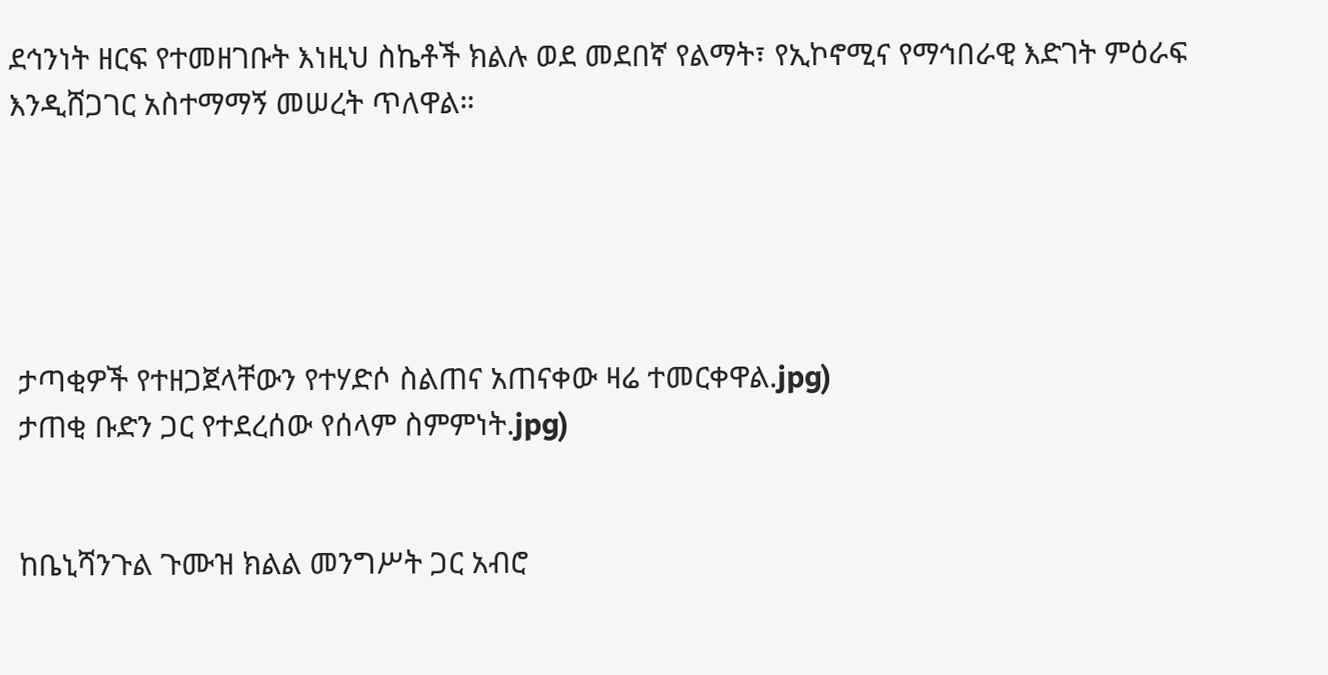ደኅንነት ዘርፍ የተመዘገቡት እነዚህ ስኬቶች ክልሉ ወደ መደበኛ የልማት፣ የኢኮኖሚና የማኅበራዊ እድገት ምዕራፍ እንዲሸጋገር አስተማማኝ መሠረት ጥለዋል።





 ታጣቂዎች የተዘጋጀላቸውን የተሃድሶ ስልጠና አጠናቀው ዛሬ ተመርቀዋል.jpg)
 ታጠቂ ቡድን ጋር የተደረሰው የሰላም ስምምነት.jpg)


 ከቤኒሻንጉል ጉሙዝ ክልል መንግሥት ጋር አብሮ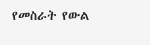የመስራት የውል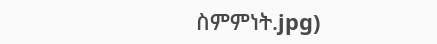ስምምነት.jpg)